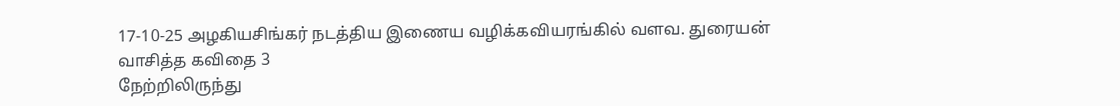17-10-25 அழகியசிங்கர் நடத்திய இணைய வழிக்கவியரங்கில் வளவ. துரையன் வாசித்த கவிதை 3
நேற்றிலிருந்து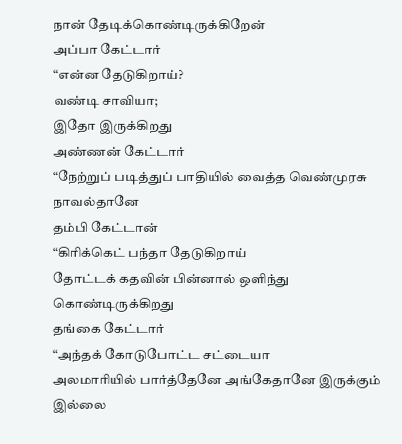நான் தேடிக்கொண்டிருக்கிறேன்
அப்பா கேட்டார்
“என்ன தேடுகிறாய்?
வண்டி சாவியா;
இதோ இருக்கிறது
அண்ணன் கேட்டார்
“நேற்றுப் படித்துப் பாதியில் வைத்த வெண்முரசு நாவல்தானே
தம்பி கேட்டான்
“கிரிக்கெட் பந்தா தேடுகிறாய்
தோட்டக் கதவின் பின்னால் ஒளிந்து கொண்டிருக்கிறது
தங்கை கேட்டார்
“அந்தக் கோடுபோட்ட சட்டையா
அலமாரியில் பார்த்தேனே அங்கேதானே இருக்கும்
இல்லை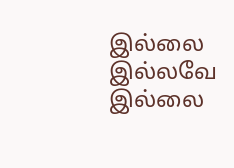இல்லை இல்லவே இல்லை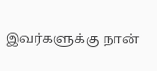இவர்களுக்கு நான்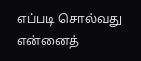எப்படி சொல்வது
என்னைத்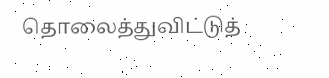தொலைத்துவிட்டுத்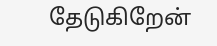தேடுகிறேன்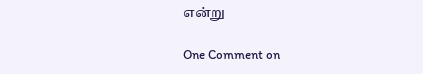என்று

One Comment on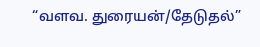“வளவ. துரையன்/தேடுதல்”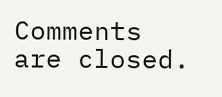Comments are closed.